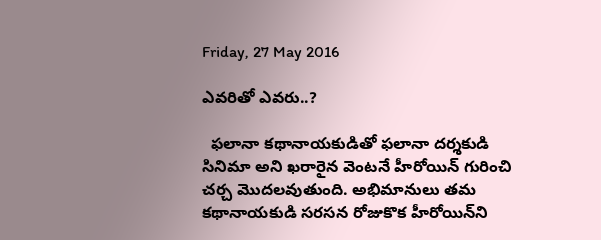Friday, 27 May 2016

ఎవరితో ఎవరు..?

  ఫలానా కథానాయకుడితో ఫలానా దర్శకుడి సినిమా అని ఖరారైన వెంటనే హీరోయిన్‌ గురించి చర్చ మొదలవుతుంది. అభిమానులు తమ కథానాయకుడి సరసన రోజుకొక హీరోయిన్‌ని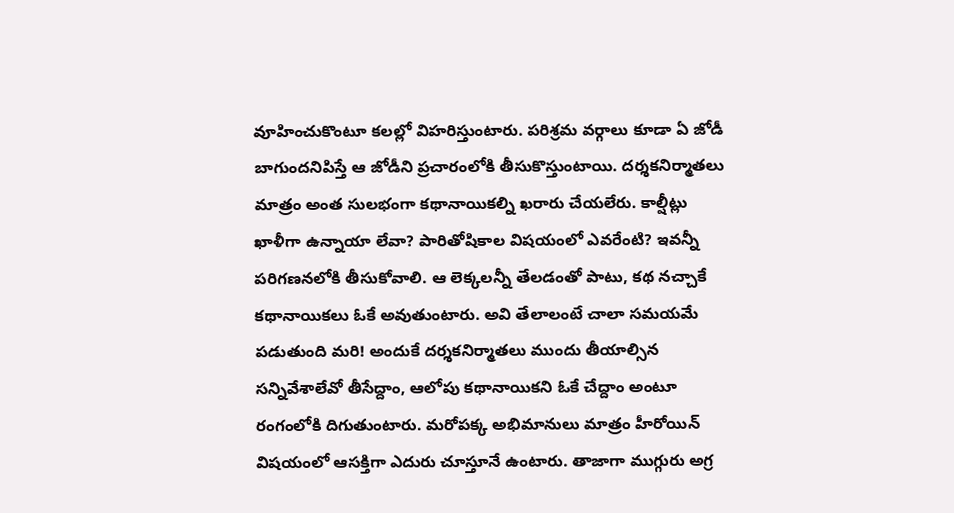వూహించుకొంటూ కలల్లో విహరిస్తుంటారు. పరిశ్రమ వర్గాలు కూడా ఏ జోడీ బాగుందనిపిస్తే ఆ జోడీని ప్రచారంలోకి తీసుకొస్తుంటాయి. దర్శకనిర్మాతలు మాత్రం అంత సులభంగా కథానాయికల్ని ఖరారు చేయలేరు. కాల్షీట్లు ఖాళీగా ఉన్నాయా లేవా? పారితోషికాల విషయంలో ఎవరేంటి? ఇవన్నీ పరిగణనలోకి తీసుకోవాలి. ఆ లెక్కలన్నీ తేలడంతో పాటు, కథ నచ్చాకే కథానాయికలు ఓకే అవుతుంటారు. అవి తేలాలంటే చాలా సమయమే పడుతుంది మరి! అందుకే దర్శకనిర్మాతలు ముందు తీయాల్సిన సన్నివేశాలేవో తీసేద్దాం, ఆలోపు కథానాయికని ఓకే చేద్దాం అంటూ రంగంలోకి దిగుతుంటారు. మరోపక్క అభిమానులు మాత్రం హీరోయిన్‌ విషయంలో ఆసక్తిగా ఎదురు చూస్తూనే ఉంటారు. తాజాగా ముగ్గురు అగ్ర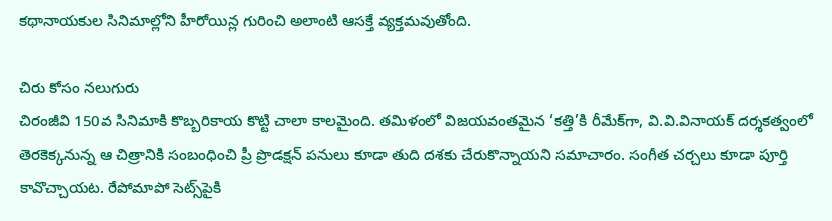కథానాయకుల సినిమాల్లోని హీరోయిన్ల గురించి అలాంటి ఆసక్తే వ్యక్తమవుతోంది.

చిరు కోసం నలుగురు
చిరంజీవి 150వ సినిమాకి కొబ్బరికాయ కొట్టి చాలా కాలమైంది. తమిళంలో విజయవంతమైన ‘కత్తి’కి రీమేక్‌గా, వి.వి.వినాయక్‌ దర్శకత్వంలో తెరకెక్కనున్న ఆ చిత్రానికి సంబంధించి ప్రీ ప్రొడక్షన్‌ పనులు కూడా తుది దశకు చేరుకొన్నాయని సమాచారం. సంగీత చర్చలు కూడా పూర్తి కావొచ్చాయట. రేపోమాపో సెట్స్‌పైకి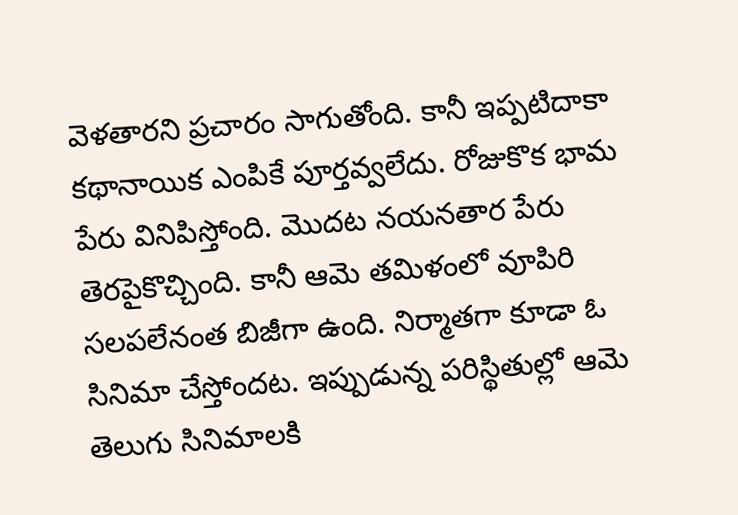వెళతారని ప్రచారం సాగుతోంది. కానీ ఇప్పటిదాకా కథానాయిక ఎంపికే పూర్తవ్వలేదు. రోజుకొక భామ పేరు వినిపిస్తోంది. మొదట నయనతార పేరు తెరపైకొచ్చింది. కానీ ఆమె తమిళంలో వూపిరి సలపలేనంత బిజీగా ఉంది. నిర్మాతగా కూడా ఓ సినిమా చేస్తోందట. ఇప్పుడున్న పరిస్థితుల్లో ఆమె తెలుగు సినిమాలకి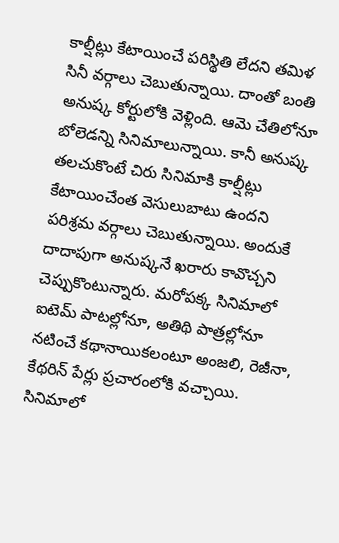కాల్షీట్లు కేటాయించే పరిస్థితి లేదని తమిళ సినీ వర్గాలు చెబుతున్నాయి. దాంతో బంతి అనుష్క కోర్టులోకి వెళ్లింది. ఆమె చేతిలోనూ బోలెడన్ని సినిమాలున్నాయి. కానీ అనుష్క తలచుకొంటే చిరు సినిమాకి కాల్షీట్లు కేటాయించేంత వెసులుబాటు ఉందని పరిశ్రమ వర్గాలు చెబుతున్నాయి. అందుకే దాదాపుగా అనుష్కనే ఖరారు కావొచ్చని చెప్పుకొంటున్నారు. మరోపక్క సినిమాలో ఐటెమ్‌ పాటల్లోనూ, అతిథి పాత్రల్లోనూ నటించే కథానాయికలంటూ అంజలి, రెజీనా, కేథరిన్‌ పేర్లు ప్రచారంలోకి వచ్చాయి. సినిమాలో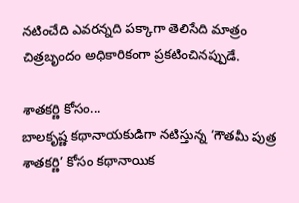నటించేది ఎవరన్నది పక్కాగా తెలిసేది మాత్రం చిత్రబృందం అధికారికంగా ప్రకటించినప్పుడే.

శాతకర్ణి కోసం...
బాలకృష్ణ కథానాయకుడిగా నటిస్తున్న ‘గౌతమీ పుత్ర శాతకర్ణి’ కోసం కథానాయిక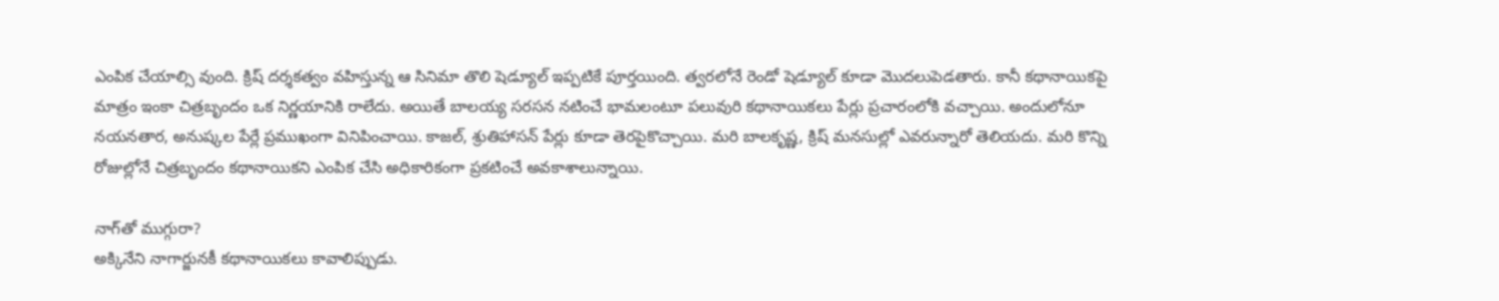ఎంపిక చేయాల్సి వుంది. క్రిష్‌ దర్శకత్వం వహిస్తున్న ఆ సినిమా తొలి షెడ్యూల్‌ ఇప్పటికే పూర్తయింది. త్వరలోనే రెండో షెడ్యూల్‌ కూడా మొదలుపెడతారు. కానీ కథానాయికపై మాత్రం ఇంకా చిత్రబృందం ఒక నిర్ణయానికి రాలేదు. అయితే బాలయ్య సరసన నటించే భామలంటూ పలువురి కథానాయికలు పేర్లు ప్రచారంలోకి వచ్చాయి. అందులోనూ నయనతార, అనుష్కల పేర్లే ప్రముఖంగా వినిపించాయి. కాజల్‌, శ్రుతిహాసన్‌ పేర్లు కూడా తెరపైకొచ్చాయి. మరి బాలకృష్ణ, క్రిష్‌ మనసుల్లో ఎవరున్నారో తెలియదు. మరి కొన్ని రోజుల్లోనే చిత్రబృందం కథానాయికని ఎంపిక చేసి అధికారికంగా ప్రకటించే అవకాశాలున్నాయి.

నాగ్‌తో ముగ్గురా?
అక్కినేని నాగార్జునకీ కథానాయికలు కావాలిప్పుడు.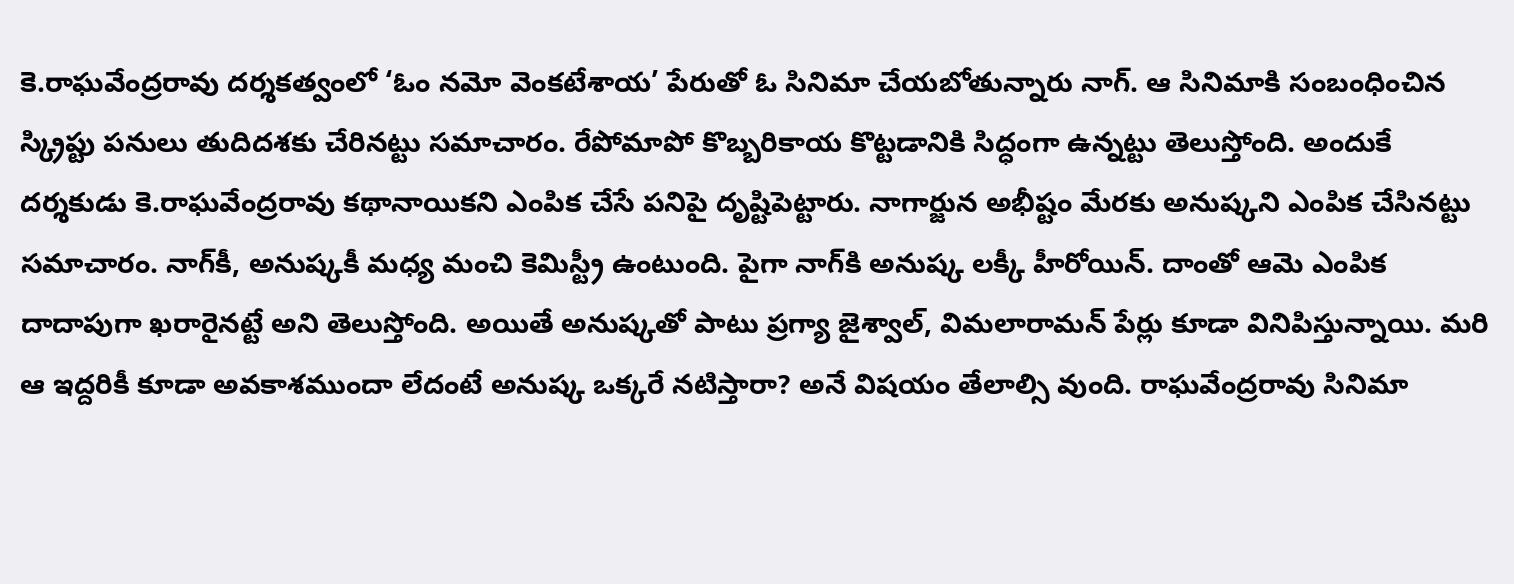కె.రాఘవేంద్రరావు దర్శకత్వంలో ‘ఓం నమో వెంకటేశాయ’ పేరుతో ఓ సినిమా చేయబోతున్నారు నాగ్‌. ఆ సినిమాకి సంబంధించిన స్క్రిప్టు పనులు తుదిదశకు చేరినట్టు సమాచారం. రేపోమాపో కొబ్బరికాయ కొట్టడానికి సిద్ధంగా ఉన్నట్టు తెలుస్తోంది. అందుకే దర్శకుడు కె.రాఘవేంద్రరావు కథానాయికని ఎంపిక చేసే పనిపై దృష్టిపెట్టారు. నాగార్జున అభీష్టం మేరకు అనుష్కని ఎంపిక చేసినట్టు సమాచారం. నాగ్‌కీ, అనుష్కకీ మధ్య మంచి కెమిస్ట్రీ ఉంటుంది. పైగా నాగ్‌కి అనుష్క లక్కీ హీరోయిన్‌. దాంతో ఆమె ఎంపిక దాదాపుగా ఖరారైనట్టే అని తెలుస్తోంది. అయితే అనుష్కతో పాటు ప్రగ్యా జైశ్వాల్‌, విమలారామన్‌ పేర్లు కూడా వినిపిస్తున్నాయి. మరి ఆ ఇద్దరికీ కూడా అవకాశముందా లేదంటే అనుష్క ఒక్కరే నటిస్తారా? అనే విషయం తేలాల్సి వుంది. రాఘవేంద్రరావు సినిమా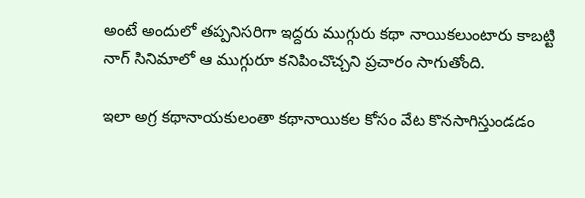అంటే అందులో తప్పనిసరిగా ఇద్దరు ముగ్గురు కథా నాయికలుంటారు కాబట్టి నాగ్‌ సినిమాలో ఆ ముగ్గురూ కనిపించొచ్చని ప్రచారం సాగుతోంది.

ఇలా అగ్ర కథానాయకులంతా కథానాయికల కోసం వేట కొనసాగిస్తుండడం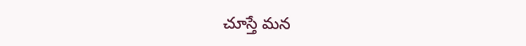చూస్తే మన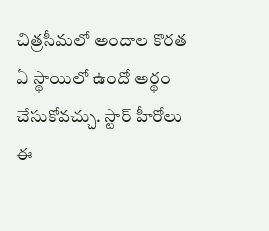చిత్రసీమలో అందాల కొరత ఏ స్థాయిలో ఉందో అర్థం చేసుకోవచ్చు. స్టార్‌ హీరోలు ఈ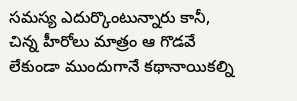సమస్య ఎదుర్కొంటున్నారు కానీ, చిన్న హీరోలు మాత్రం ఆ గొడవే లేకుండా ముందుగానే కథానాయికల్ని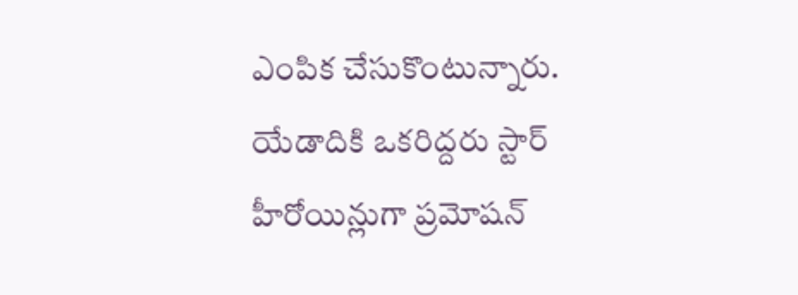ఎంపిక చేసుకొంటున్నారు. యేడాదికి ఒకరిద్దరు స్టార్‌ హీరోయిన్లుగా ప్రమోషన్‌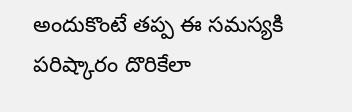అందుకొంటే తప్ప ఈ సమస్యకి పరిష్కారం దొరికేలా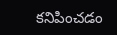కనిపించడం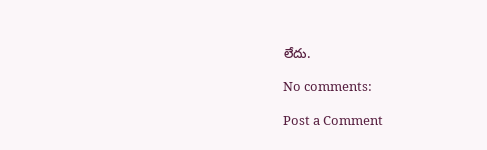లేదు.

No comments:

Post a Comment